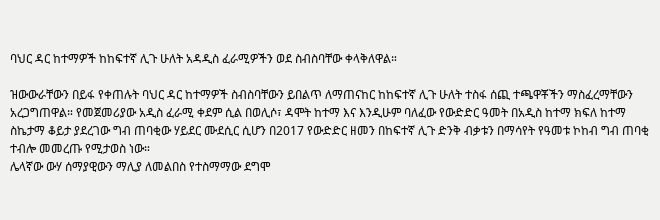ባህር ዳር ከተማዎች ከከፍተኛ ሊጉ ሁለት አዳዲስ ፈራሚዎችን ወደ ስብስባቸው ቀላቅለዋል።

ዝውውራቸውን በይፋ የቀጠሉት ባህር ዳር ከተማዎች ስብስባቸውን ይበልጥ ለማጠናከር ከከፍተኛ ሊጉ ሁለት ተስፋ ሰጪ ተጫዋቾችን ማስፈረማቸውን አረጋግጠዋል። የመጀመሪያው አዲስ ፈራሚ ቀደም ሲል በወሊሶ፣ ዳሞት ከተማ እና እንዲሁም ባለፈው የውድድር ዓመት በአዲስ ከተማ ክፍለ ከተማ ስኬታማ ቆይታ ያደረገው ግብ ጠባቂው ሃይደር ሙደሲር ሲሆን በ2017 የውድድር ዘመን በከፍተኛ ሊጉ ድንቅ ብቃቱን በማሳየት የዓመቱ ኮከብ ግብ ጠባቂ ተብሎ መመረጡ የሚታወስ ነው።
ሌላኛው ውሃ ሰማያዊውን ማሊያ ለመልበስ የተስማማው ደግሞ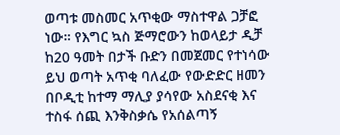ወጣቱ መስመር አጥቂው ማስተዋል ጋቻፎ ነው። የእግር ኳስ ጅማሮውን ከወላይታ ዲቻ ከ20 ዓመት በታች ቡድን በመጀመር የተነሳው ይህ ወጣት አጥቂ ባለፈው የውድድር ዘመን በቦዲቲ ከተማ ማሊያ ያሳየው አስደናቂ እና ተስፋ ሰጪ እንቅስቃሴ የአሰልጣኝ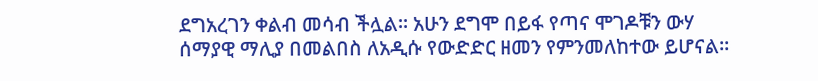ደግአረገን ቀልብ መሳብ ችሏል። አሁን ደግሞ በይፋ የጣና ሞገዶቹን ውሃ ሰማያዊ ማሊያ በመልበስ ለአዲሱ የውድድር ዘመን የምንመለከተው ይሆናል።